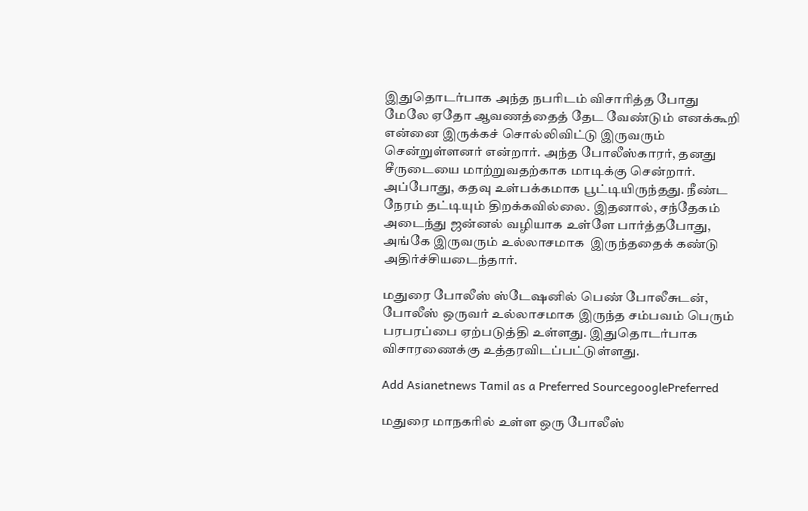இதுதொடர்பாக அந்த நபரிடம் விசாரித்த போது மேலே ஏதோ ஆவணத்தைத் தேட வேண்டும் எனக்கூறி என்னை இருக்கச் சொல்லிவிட்டு இருவரும் சென்றுள்ளனர் என்றார். அந்த போலீஸ்காரர், தனது சீருடையை மாற்றுவதற்காக மாடிக்கு சென்றார். அப்போது, கதவு உள்பக்கமாக பூட்டியிருந்தது. நீண்ட நேரம் தட்டியும் திறக்கவில்லை. இதனால், சந்தேகம் அடைந்து ஜன்னல் வழியாக உள்ளே பார்த்தபோது, அங்கே இருவரும் உல்லாசமாக  இருந்ததைக் கண்டு அதிர்ச்சியடைந்தார்.

மதுரை போலீஸ் ஸ்டேஷனில் பெண் போலீசுடன், போலீஸ் ஒருவர் உல்லாசமாக இருந்த சம்பவம் பெரும் பரபரப்பை ஏற்படுத்தி உள்ளது. இதுதொடர்பாக விசாரணைக்கு உத்தரவிடப்பட்டுள்ளது.

Add Asianetnews Tamil as a Preferred SourcegooglePreferred

மதுரை மாநகரில் உள்ள ஒரு போலீஸ்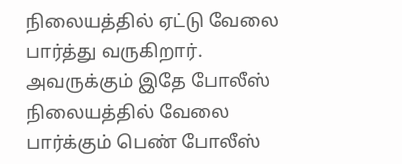நிலையத்தில் ஏட்டு வேலை பார்த்து வருகிறார். அவருக்கும் இதே போலீஸ் நிலையத்தில் வேலை பார்க்கும் பெண் போலீஸ்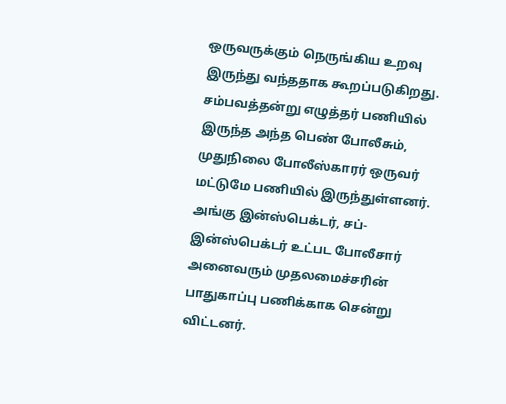ஒருவருக்கும் நெருங்கிய உறவு இருந்து வந்ததாக கூறப்படுகிறது. சம்பவத்தன்று எழுத்தர் பணியில் இருந்த அந்த பெண் போலீசும், முதுநிலை போலீஸ்காரர் ஒருவர் மட்டுமே பணியில் இருந்துள்ளனர். அங்கு இன்ஸ்பெக்டர், சப்-இன்ஸ்பெக்டர் உட்பட போலீசார் அனைவரும் முதலமைச்சரின் பாதுகாப்பு பணிக்காக சென்று விட்டனர்.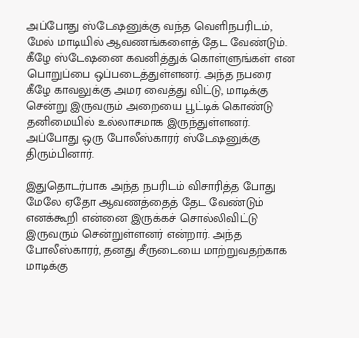அப்போது ஸ்டேஷனுக்கு வந்த வெளிநபரிடம், மேல் மாடியில் ஆவணங்களைத் தேட வேண்டும். கீழே ஸ்டேஷனை கவனித்துக் கொள்ளுங்கள் என பொறுப்பை ஒப்படைத்துள்ளனர். அந்த நபரை கீழே காவலுக்கு அமர வைத்து விட்டு, மாடிக்கு சென்று இருவரும் அறையை பூட்டிக் கொண்டு தனிமையில் உல்லாசமாக இருந்துள்ளனர். அப்போது ஒரு போலீஸ்காரர் ஸ்டேஷனுக்கு திரும்பினார்.

இதுதொடர்பாக அந்த நபரிடம் விசாரித்த போது மேலே ஏதோ ஆவணத்தைத் தேட வேண்டும் எனக்கூறி என்னை இருக்கச் சொல்லிவிட்டு இருவரும் சென்றுள்ளனர் என்றார். அந்த போலீஸ்காரர், தனது சீருடையை மாற்றுவதற்காக மாடிக்கு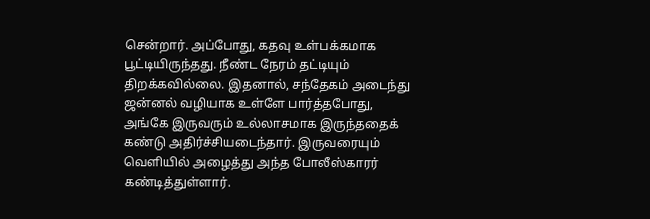சென்றார். அப்போது, கதவு உள்பக்கமாக பூட்டியிருந்தது. நீண்ட நேரம் தட்டியும் திறக்கவில்லை. இதனால், சந்தேகம் அடைந்து ஜன்னல் வழியாக உள்ளே பார்த்தபோது, அங்கே இருவரும் உல்லாசமாக இருந்ததைக் கண்டு அதிர்ச்சியடைந்தார். இருவரையும் வெளியில் அழைத்து அந்த போலீஸ்காரர் கண்டித்துள்ளார்.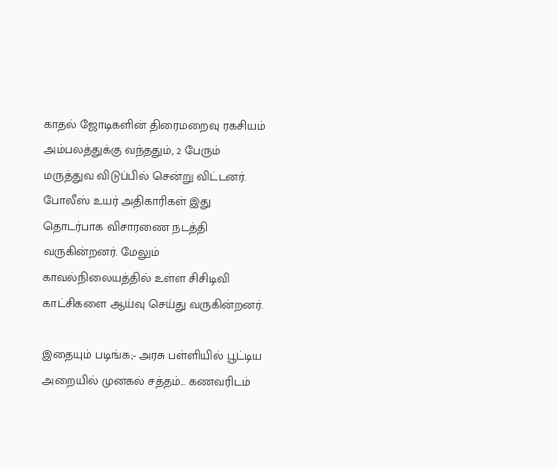காதல் ஜோடிகளின் திரைமறைவு ரகசியம் அம்பலத்துக்கு வந்ததும், 2 பேரும் மருத்துவ விடுப்பில் சென்று விட்டனர். போலீஸ் உயர் அதிகாரிகள் இது தொடர்பாக விசாரணை நடத்தி வருகின்றனர். மேலும் காவல்நிலையத்தில் உள்ள சிசிடிவி காட்சிகளை ஆய்வு செய்து வருகின்றனர்.

இதையும் படிங்க;- அரசு பள்ளியில் பூட்டிய அறையில் முனகல் சத்தம்... கணவரிடம்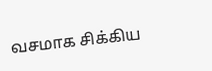வசமாக சிக்கிய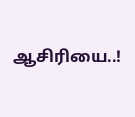ஆசிரியை..!